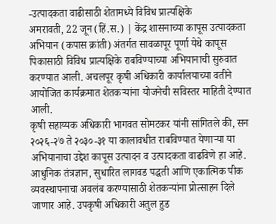-उत्पादकता वाढीसाठी शेतामध्ये विविध प्रात्यक्षिके
अमरावती, 22 जून (हिं.स.) | केंद्र शासनाच्या कापूस उत्पादकता अभियान (कपास क्रांती) अंतर्गत सावळापूर पूर्णा येथे कापूस पिकासाठी विविध प्रात्यक्षिके राबविण्याच्या अभियानाची सुरुवात करण्यात आली. अचलपूर कृषी अधिकारी कार्यालयाच्या वतीने आयोजित कार्यक्रमात शेतकऱ्यांना योजनेची सविस्तर माहिती देण्यात आली.
कृषी सहाय्यक अधिकारी भागवत सोमटकर यांनी सांगितले की, सन २०२६-२७ ते २०३०-३१ या कालावधीत राबविण्यात येणाऱ्या या अभियानाचा उद्देश कापूस उत्पादन व उत्पादकता वाढविणे हा आहे. आधुनिक तंत्रज्ञान, सुधारित लागवड पद्धती आणि एकात्मिक पीक व्यवस्थापनाचा अवलंब करण्यासाठी शेतकऱ्यांना प्रोत्साहन दिले जाणार आहे. उपकृषी अधिकारी अतुल हुड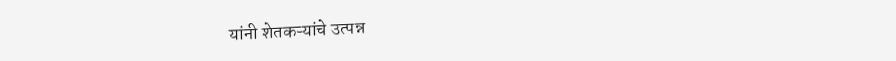यांनी शेतकऱ्यांचे उत्पन्न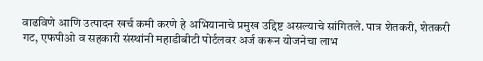वाढविणे आणि उत्पादन खर्च कमी करणे हे अभियानाचे प्रमुख उद्दिष्ट असल्याचे सांगितले. पात्र शेतकरी, शेतकरी गट, एफपीओ व सहकारी संस्थांनी महाडीबीटी पोर्टलवर अर्ज करून योजनेचा लाभ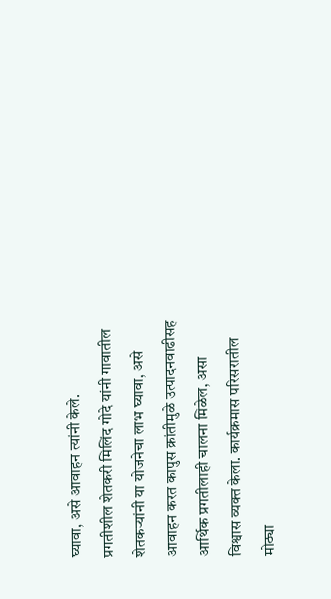घ्यावा, असे आवाहन त्यांनी केले.
प्रगतीशील शेतकरी मिलिंद गोदे यांनी गावातील शेतकऱ्यांनी या योजनेचा लाभ घ्यावा, असे आवाहन करत कापुस क्रांतीमुळे उत्पादनवाढीसह आर्थिक प्रगतीलाही चालना मिळेल, असा विश्वास व्यक्त केला. कार्यक्रमास परिसरातील मोठ्या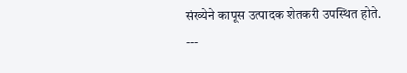संख्येने कापूस उत्पादक शेतकरी उपस्थित होते.
---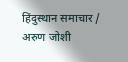हिंदुस्थान समाचार / अरुण जोशी